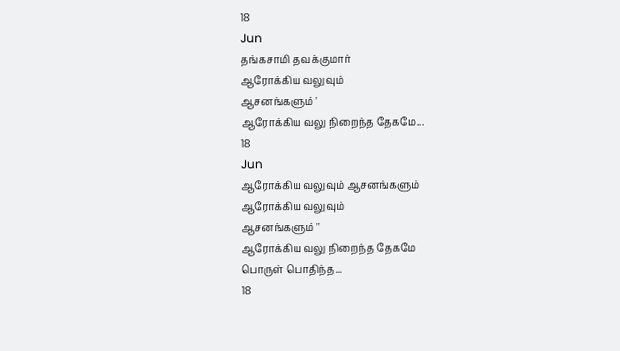18
Jun
தங்கசாமி தவக்குமார்
ஆரோக்கிய வலுவும்
ஆசனங்களும் '
ஆரோக்கிய வலு நிறைந்த தேகமே...
18
Jun
ஆரோக்கிய வலுவும் ஆசனங்களும்
ஆரோக்கிய வலுவும்
ஆசனங்களும் ''
ஆரோக்கிய வலு நிறைந்த தேகமே
பொருள் பொதிந்த...
18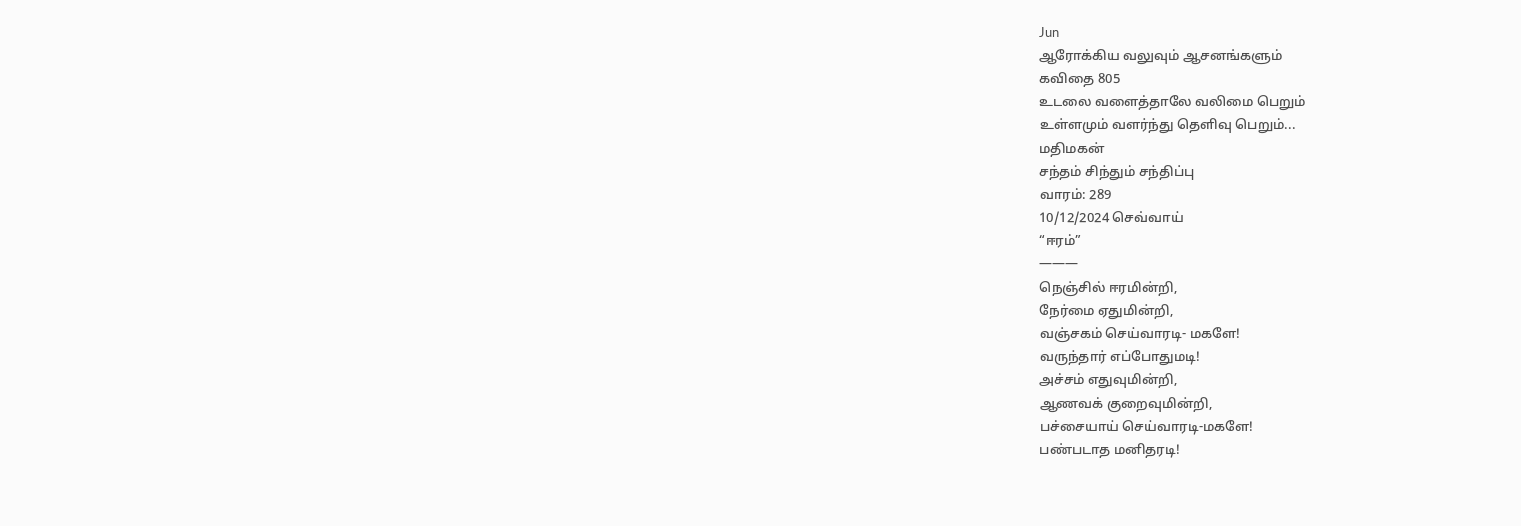Jun
ஆரோக்கிய வலுவும் ஆசனங்களும்
கவிதை 805
உடலை வளைத்தாலே வலிமை பெறும்
உள்ளமும் வளர்ந்து தெளிவு பெறும்...
மதிமகன்
சந்தம் சிந்தும் சந்திப்பு
வாரம்: 289
10/12/2024 செவ்வாய்
“ஈரம்”
———
நெஞ்சில் ஈரமின்றி,
நேர்மை ஏதுமின்றி,
வஞ்சகம் செய்வாரடி- மகளே!
வருந்தார் எப்போதுமடி!
அச்சம் எதுவுமின்றி,
ஆணவக் குறைவுமின்றி,
பச்சையாய் செய்வாரடி-மகளே!
பண்படாத மனிதரடி!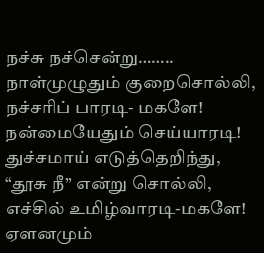நச்சு நச்சென்று……..
நாள்முழுதும் குறைசொல்லி,
நச்சரிப் பாரடி- மகளே!
நன்மையேதும் செய்யாரடி!
துச்சமாய் எடுத்தெறிந்து,
“தூசு நீ” என்று சொல்லி,
எச்சில் உமிழ்வாரடி-மகளே!
ஏளனமும்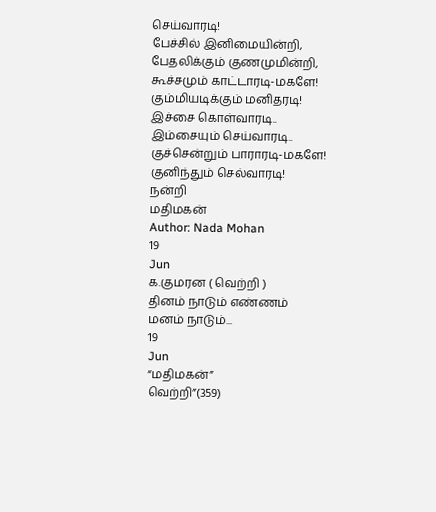செய்வாரடி!
பேச்சில் இனிமையின்றி,
பேதலிக்கும் குணமுமின்றி,
கூச்சமும் காட்டாரடி-மகளே!
கும்மியடிக்கும் மனிதரடி!
இச்சை கொள்வாரடி..
இம்சையும் செய்வாரடி..
குச்சென்றும் பாராரடி-மகளே!
குனிந்தும் செல்வாரடி!
நன்றி
மதிமகன்
Author: Nada Mohan
19
Jun
க.குமரன ( வெற்றி )
தினம் நாடும் எண்ணம்
மனம் நாடும்...
19
Jun
“மதிமகன்”
வெற்றி”(359)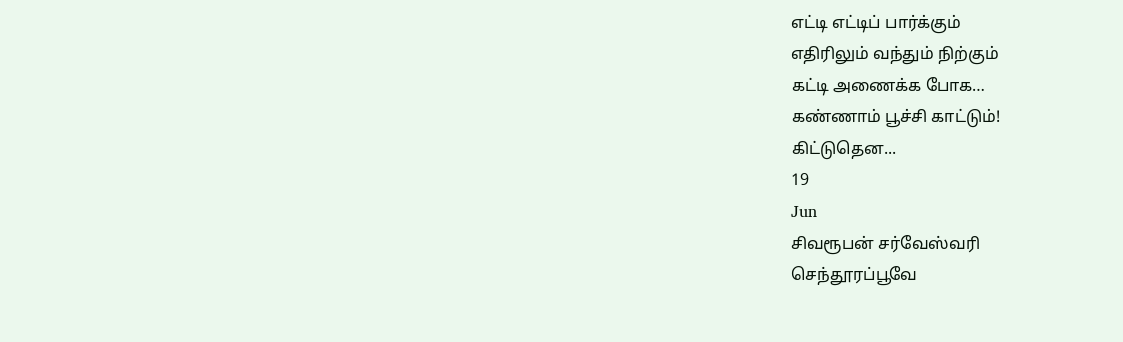எட்டி எட்டிப் பார்க்கும்
எதிரிலும் வந்தும் நிற்கும்
கட்டி அணைக்க போக…
கண்ணாம் பூச்சி காட்டும்!
கிட்டுதென...
19
Jun
சிவரூபன் சர்வேஸ்வரி
செந்தூரப்பூவே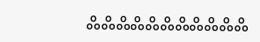ஃஃஃஃஃஃஃஃஃஃஃ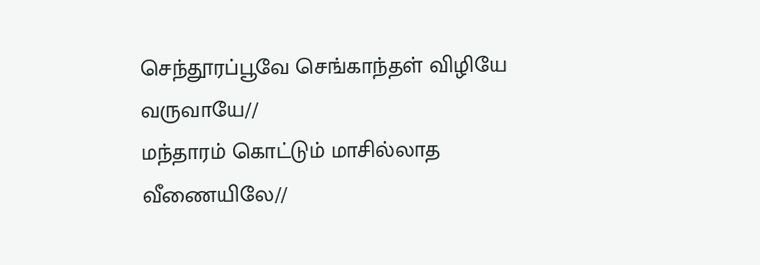செந்தூரப்பூவே செங்காந்தள் விழியே வருவாயே//
மந்தாரம் கொட்டும் மாசில்லாத வீணையிலே//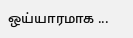ஒய்யாரமாக ...